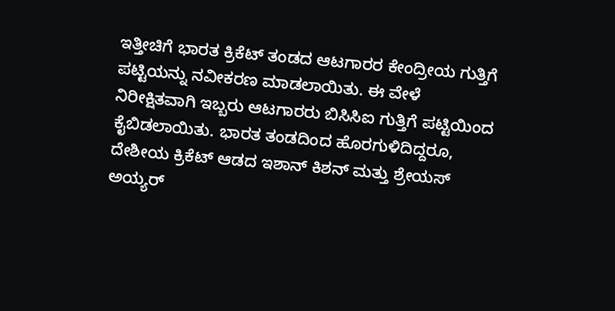ಇತ್ತೀಚಿಗೆ ಭಾರತ ಕ್ರಿಕೆಟ್ ತಂಡದ ಆಟಗಾರರ ಕೇಂದ್ರೀಯ ಗುತ್ತಿಗೆ ಪಟ್ಟಿಯನ್ನು ನವೀಕರಣ ಮಾಡಲಾಯಿತು. ಈ ವೇಳೆ ನಿರೀಕ್ಷಿತವಾಗಿ ಇಬ್ಬರು ಆಟಗಾರರು ಬಿಸಿಸಿಐ ಗುತ್ತಿಗೆ ಪಟ್ಟಿಯಿಂದ ಕೈಬಿಡಲಾಯಿತು. ಭಾರತ ತಂಡದಿಂದ ಹೊರಗುಳಿದಿದ್ದರೂ, ದೇಶೀಯ ಕ್ರಿಕೆಟ್ ಆಡದ ಇಶಾನ್ ಕಿಶನ್ ಮತ್ತು ಶ್ರೇಯಸ್ ಅಯ್ಯರ್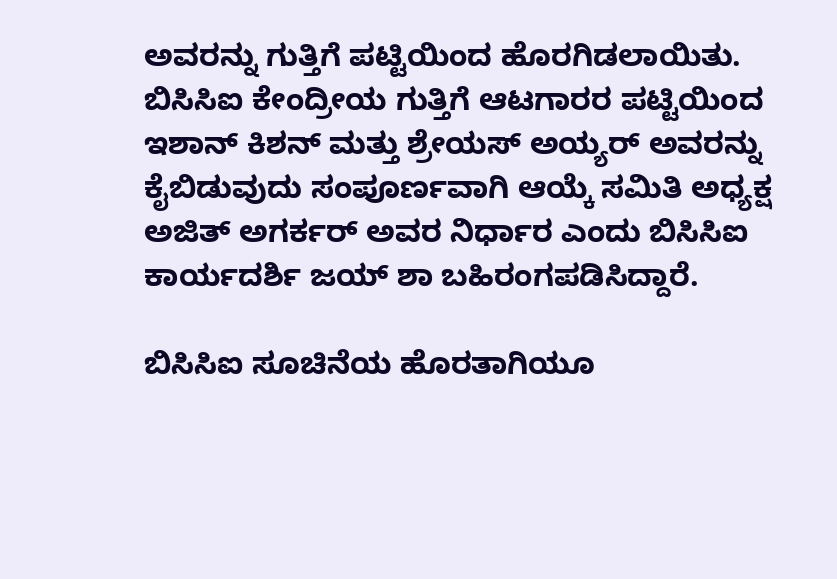ಅವರನ್ನು ಗುತ್ತಿಗೆ ಪಟ್ಟಿಯಿಂದ ಹೊರಗಿಡಲಾಯಿತು.
ಬಿಸಿಸಿಐ ಕೇಂದ್ರೀಯ ಗುತ್ತಿಗೆ ಆಟಗಾರರ ಪಟ್ಟಿಯಿಂದ ಇಶಾನ್ ಕಿಶನ್ ಮತ್ತು ಶ್ರೇಯಸ್ ಅಯ್ಯರ್ ಅವರನ್ನು ಕೈಬಿಡುವುದು ಸಂಪೂರ್ಣವಾಗಿ ಆಯ್ಕೆ ಸಮಿತಿ ಅಧ್ಯಕ್ಷ ಅಜಿತ್ ಅಗರ್ಕರ್ ಅವರ ನಿರ್ಧಾರ ಎಂದು ಬಿಸಿಸಿಐ ಕಾರ್ಯದರ್ಶಿ ಜಯ್ ಶಾ ಬಹಿರಂಗಪಡಿಸಿದ್ದಾರೆ.

ಬಿಸಿಸಿಐ ಸೂಚಿನೆಯ ಹೊರತಾಗಿಯೂ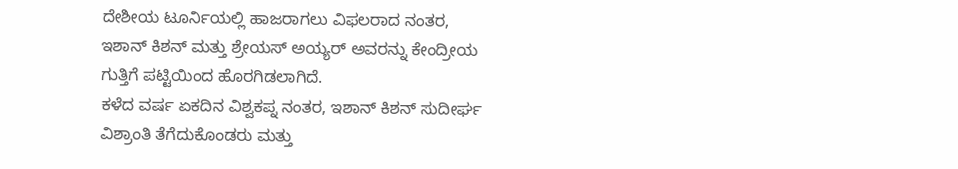ದೇಶೀಯ ಟೂರ್ನಿಯಲ್ಲಿ ಹಾಜರಾಗಲು ವಿಫಲರಾದ ನಂತರ, ಇಶಾನ್ ಕಿಶನ್ ಮತ್ತು ಶ್ರೇಯಸ್ ಅಯ್ಯರ್ ಅವರನ್ನು ಕೇಂದ್ರೀಯ ಗುತ್ತಿಗೆ ಪಟ್ಟಿಯಿಂದ ಹೊರಗಿಡಲಾಗಿದೆ.
ಕಳೆದ ವರ್ಷ ಏಕದಿನ ವಿಶ್ವಕಪ್ನ ನಂತರ, ಇಶಾನ್ ಕಿಶನ್ ಸುದೀರ್ಘ ವಿಶ್ರಾಂತಿ ತೆಗೆದುಕೊಂಡರು ಮತ್ತು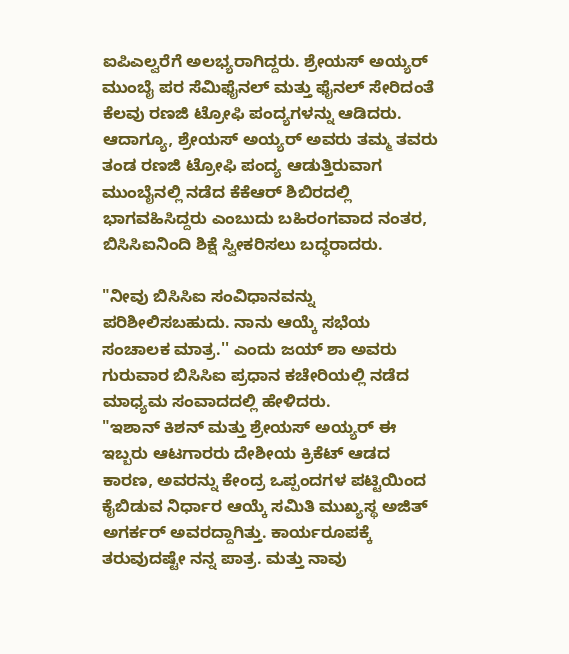ಐಪಿಎಲ್ವರೆಗೆ ಅಲಭ್ಯರಾಗಿದ್ದರು. ಶ್ರೇಯಸ್ ಅಯ್ಯರ್ ಮುಂಬೈ ಪರ ಸೆಮಿಫೈನಲ್ ಮತ್ತು ಫೈನಲ್ ಸೇರಿದಂತೆ ಕೆಲವು ರಣಜಿ ಟ್ರೋಫಿ ಪಂದ್ಯಗಳನ್ನು ಆಡಿದರು.
ಆದಾಗ್ಯೂ, ಶ್ರೇಯಸ್ ಅಯ್ಯರ್ ಅವರು ತಮ್ಮ ತವರು ತಂಡ ರಣಜಿ ಟ್ರೋಫಿ ಪಂದ್ಯ ಆಡುತ್ತಿರುವಾಗ ಮುಂಬೈನಲ್ಲಿ ನಡೆದ ಕೆಕೆಆರ್ ಶಿಬಿರದಲ್ಲಿ ಭಾಗವಹಿಸಿದ್ದರು ಎಂಬುದು ಬಹಿರಂಗವಾದ ನಂತರ, ಬಿಸಿಸಿಐನಿಂದಿ ಶಿಕ್ಷೆ ಸ್ವೀಕರಿಸಲು ಬದ್ಧರಾದರು.

"ನೀವು ಬಿಸಿಸಿಐ ಸಂವಿಧಾನವನ್ನು ಪರಿಶೀಲಿಸಬಹುದು. ನಾನು ಆಯ್ಕೆ ಸಭೆಯ ಸಂಚಾಲಕ ಮಾತ್ರ.'' ಎಂದು ಜಯ್ ಶಾ ಅವರು ಗುರುವಾರ ಬಿಸಿಸಿಐ ಪ್ರಧಾನ ಕಚೇರಿಯಲ್ಲಿ ನಡೆದ ಮಾಧ್ಯಮ ಸಂವಾದದಲ್ಲಿ ಹೇಳಿದರು.
"ಇಶಾನ್ ಕಿಶನ್ ಮತ್ತು ಶ್ರೇಯಸ್ ಅಯ್ಯರ್ ಈ ಇಬ್ಬರು ಆಟಗಾರರು ದೇಶೀಯ ಕ್ರಿಕೆಟ್ ಆಡದ ಕಾರಣ, ಅವರನ್ನು ಕೇಂದ್ರ ಒಪ್ಪಂದಗಳ ಪಟ್ಟಿಯಿಂದ ಕೈಬಿಡುವ ನಿರ್ಧಾರ ಆಯ್ಕೆ ಸಮಿತಿ ಮುಖ್ಯಸ್ಥ ಅಜಿತ್ ಅಗರ್ಕರ್ ಅವರದ್ದಾಗಿತ್ತು. ಕಾರ್ಯರೂಪಕ್ಕೆ ತರುವುದಷ್ಟೇ ನನ್ನ ಪಾತ್ರ. ಮತ್ತು ನಾವು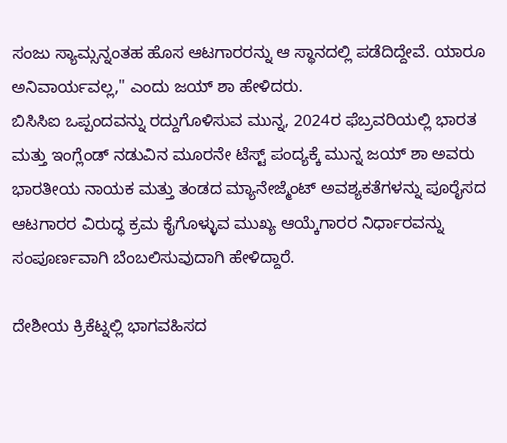ಸಂಜು ಸ್ಯಾಮ್ಸನ್ನಂತಹ ಹೊಸ ಆಟಗಾರರನ್ನು ಆ ಸ್ಥಾನದಲ್ಲಿ ಪಡೆದಿದ್ದೇವೆ. ಯಾರೂ ಅನಿವಾರ್ಯವಲ್ಲ," ಎಂದು ಜಯ್ ಶಾ ಹೇಳಿದರು.
ಬಿಸಿಸಿಐ ಒಪ್ಪಂದವನ್ನು ರದ್ದುಗೊಳಿಸುವ ಮುನ್ನ, 2024ರ ಫೆಬ್ರವರಿಯಲ್ಲಿ ಭಾರತ ಮತ್ತು ಇಂಗ್ಲೆಂಡ್ ನಡುವಿನ ಮೂರನೇ ಟೆಸ್ಟ್ ಪಂದ್ಯಕ್ಕೆ ಮುನ್ನ ಜಯ್ ಶಾ ಅವರು ಭಾರತೀಯ ನಾಯಕ ಮತ್ತು ತಂಡದ ಮ್ಯಾನೇಜ್ಮೆಂಟ್ ಅವಶ್ಯಕತೆಗಳನ್ನು ಪೂರೈಸದ ಆಟಗಾರರ ವಿರುದ್ಧ ಕ್ರಮ ಕೈಗೊಳ್ಳುವ ಮುಖ್ಯ ಆಯ್ಕೆಗಾರರ ನಿರ್ಧಾರವನ್ನು ಸಂಪೂರ್ಣವಾಗಿ ಬೆಂಬಲಿಸುವುದಾಗಿ ಹೇಳಿದ್ದಾರೆ.

ದೇಶೀಯ ಕ್ರಿಕೆಟ್ನಲ್ಲಿ ಭಾಗವಹಿಸದ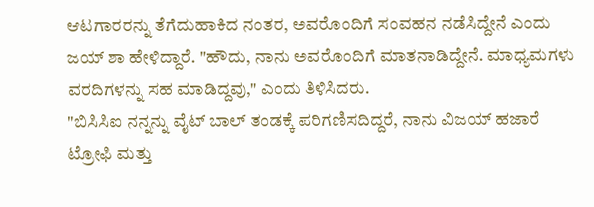ಆಟಗಾರರನ್ನು ತೆಗೆದುಹಾಕಿದ ನಂತರ, ಅವರೊಂದಿಗೆ ಸಂವಹನ ನಡೆಸಿದ್ದೇನೆ ಎಂದು ಜಯ್ ಶಾ ಹೇಳಿದ್ದಾರೆ. "ಹೌದು, ನಾನು ಅವರೊಂದಿಗೆ ಮಾತನಾಡಿದ್ದೇನೆ. ಮಾಧ್ಯಮಗಳು ವರದಿಗಳನ್ನು ಸಹ ಮಾಡಿದ್ದವು," ಎಂದು ತಿಳಿಸಿದರು.
"ಬಿಸಿಸಿಐ ನನ್ನನ್ನು ವೈಟ್ ಬಾಲ್ ತಂಡಕ್ಕೆ ಪರಿಗಣಿಸದಿದ್ದರೆ, ನಾನು ವಿಜಯ್ ಹಜಾರೆ ಟ್ರೋಫಿ ಮತ್ತು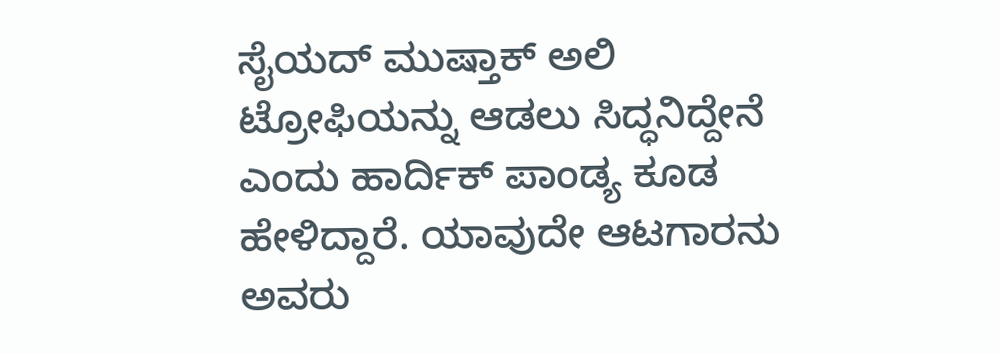ಸೈಯದ್ ಮುಷ್ತಾಕ್ ಅಲಿ ಟ್ರೋಫಿಯನ್ನು ಆಡಲು ಸಿದ್ಧನಿದ್ದೇನೆ ಎಂದು ಹಾರ್ದಿಕ್ ಪಾಂಡ್ಯ ಕೂಡ ಹೇಳಿದ್ದಾರೆ. ಯಾವುದೇ ಆಟಗಾರನು ಅವರು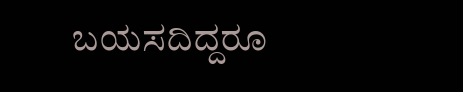ಬಯಸದಿದ್ದರೂ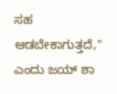ಸಹ ಆಡಬೇಕಾಗುತ್ತದೆ," ಎಂದು ಜಯ್ ಶಾ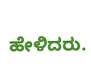ಹೇಳಿದರು.